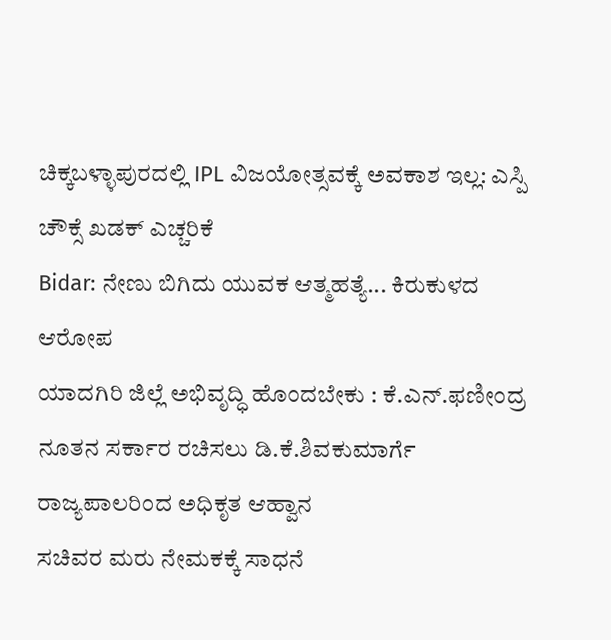ಚಿಕ್ಕಬಳ್ಳಾಪುರದಲ್ಲಿ IPL ವಿಜಯೋತ್ಸವಕ್ಕೆ ಅವಕಾಶ ಇಲ್ಲ: ಎಸ್ಪಿ ಚೌಕ್ಸೆ ಖಡಕ್ ಎಚ್ಚರಿಕೆ
Bidar: ನೇಣು ಬಿಗಿದು ಯುವಕ ಆತ್ಮಹತ್ಯೆ... ಕಿರುಕುಳದ ಆರೋಪ
ಯಾದಗಿರಿ ಜಿಲ್ಲೆ ಅಭಿವೃದ್ಧಿ ಹೊಂದಬೇಕು : ಕೆ.ಎನ್.ಫಣೀಂದ್ರ
ನೂತನ ಸರ್ಕಾರ ರಚಿಸಲು ಡಿ.ಕೆ.ಶಿವಕುಮಾರ್ಗೆ ರಾಜ್ಯಪಾಲರಿಂದ ಅಧಿಕೃತ ಆಹ್ವಾನ
ಸಚಿವರ ಮರು ನೇಮಕಕ್ಕೆ ಸಾಧನೆ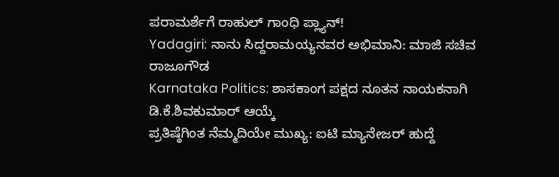ಪರಾಮರ್ಶೆಗೆ ರಾಹುಲ್ ಗಾಂಧಿ ಪ್ಲ್ಯಾನ್!
Yadagiri: ನಾನು ಸಿದ್ದರಾಮಯ್ಯನವರ ಅಭಿಮಾನಿ: ಮಾಜಿ ಸಚಿವ ರಾಜೂಗೌಡ
Karnataka Politics: ಶಾಸಕಾಂಗ ಪಕ್ಷದ ನೂತನ ನಾಯಕನಾಗಿ ಡಿ.ಕೆ.ಶಿವಕುಮಾರ್ ಆಯ್ಕೆ
ಪ್ರತಿಷ್ಠೆಗಿಂತ ನೆಮ್ಮದಿಯೇ ಮುಖ್ಯ: ಐಟಿ ಮ್ಯಾನೇಜರ್ ಹುದ್ದೆ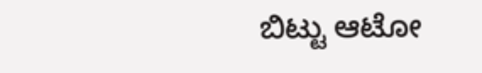ಬಿಟ್ಟು ಆಟೋ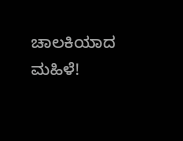ಚಾಲಕಿಯಾದ ಮಹಿಳೆ!